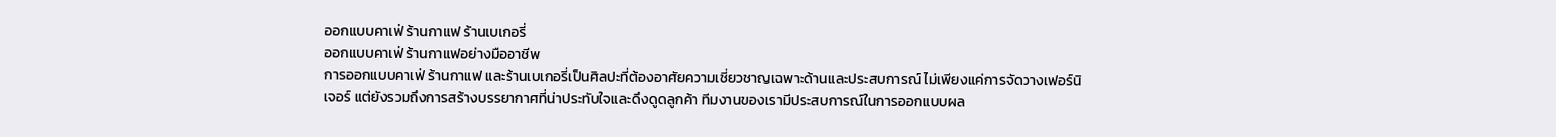ออกแบบคาเฟ่ ร้านกาแฟ ร้านเบเกอรี่
ออกแบบคาเฟ่ ร้านกาแฟอย่างมืออาชีพ
การออกแบบคาเฟ่ ร้านกาแฟ และร้านเบเกอรี่เป็นศิลปะที่ต้องอาศัยความเชี่ยวชาญเฉพาะด้านและประสบการณ์ ไม่เพียงแค่การจัดวางเฟอร์นิเจอร์ แต่ยังรวมถึงการสร้างบรรยากาศที่น่าประทับใจและดึงดูดลูกค้า ทีมงานของเรามีประสบการณ์ในการออกแบบผล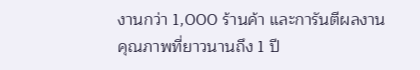งานกว่า 1,000 ร้านค้า และการันตีผลงานคุณภาพที่ยาวนานถึง 1 ปี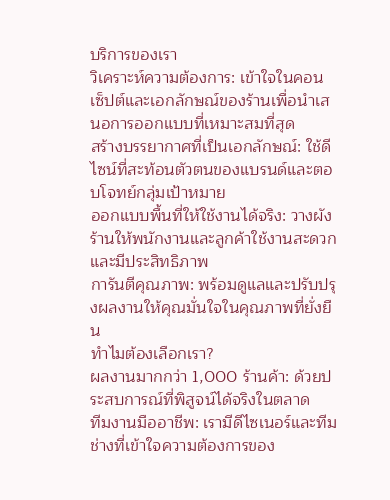บริการของเรา
วิเคราะห์ความต้องการ: เข้าใจในคอนเซ็ปต์และเอกลักษณ์ของร้านเพื่อนำเสนอการออกแบบที่เหมาะสมที่สุด
สร้างบรรยากาศที่เป็นเอกลักษณ์: ใช้ดีไซน์ที่สะท้อนตัวตนของแบรนด์และตอบโจทย์กลุ่มเป้าหมาย
ออกแบบพื้นที่ให้ใช้งานได้จริง: วางผังร้านให้พนักงานและลูกค้าใช้งานสะดวกและมีประสิทธิภาพ
การันตีคุณภาพ: พร้อมดูแลและปรับปรุงผลงานให้คุณมั่นใจในคุณภาพที่ยั่งยืน
ทำไมต้องเลือกเรา?
ผลงานมากกว่า 1,000 ร้านค้า: ด้วยประสบการณ์ที่พิสูจน์ได้จริงในตลาด
ทีมงานมืออาชีพ: เรามีดีไซเนอร์และทีมช่างที่เข้าใจความต้องการของ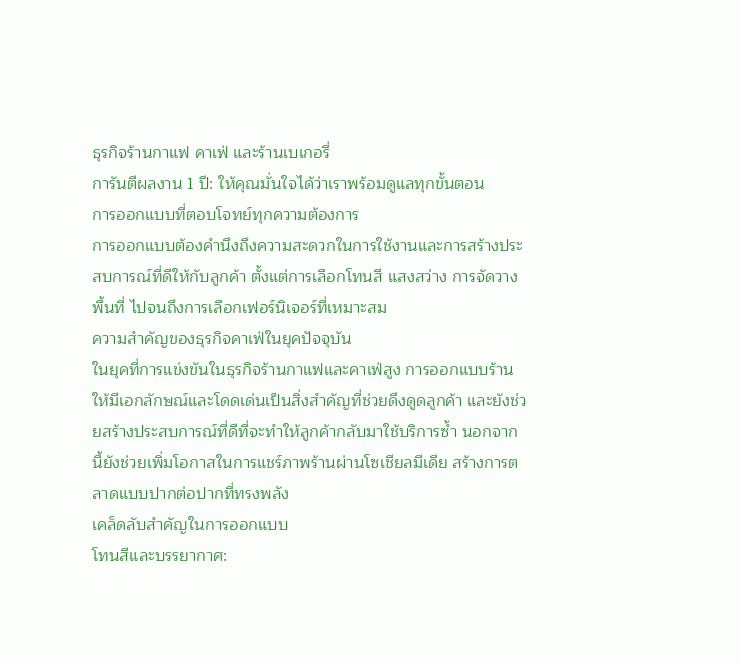ธุรกิจร้านกาแฟ คาเฟ่ และร้านเบเกอรี่
การันตีผลงาน 1 ปี: ให้คุณมั่นใจได้ว่าเราพร้อมดูแลทุกขั้นตอน
การออกแบบที่ตอบโจทย์ทุกความต้องการ
การออกแบบต้องคำนึงถึงความสะดวกในการใช้งานและการสร้างประสบการณ์ที่ดีให้กับลูกค้า ตั้งแต่การเลือกโทนสี แสงสว่าง การจัดวางพื้นที่ ไปจนถึงการเลือกเฟอร์นิเจอร์ที่เหมาะสม
ความสำคัญของธุรกิจคาเฟ่ในยุคปัจจุบัน
ในยุคที่การแข่งขันในธุรกิจร้านกาแฟและคาเฟ่สูง การออกแบบร้านให้มีเอกลักษณ์และโดดเด่นเป็นสิ่งสำคัญที่ช่วยดึงดูดลูกค้า และยังช่วยสร้างประสบการณ์ที่ดีที่จะทำให้ลูกค้ากลับมาใช้บริการซ้ำ นอกจากนี้ยังช่วยเพิ่มโอกาสในการแชร์ภาพร้านผ่านโซเชียลมีเดีย สร้างการตลาดแบบปากต่อปากที่ทรงพลัง
เคล็ดลับสำคัญในการออกแบบ
โทนสีและบรรยากาศ: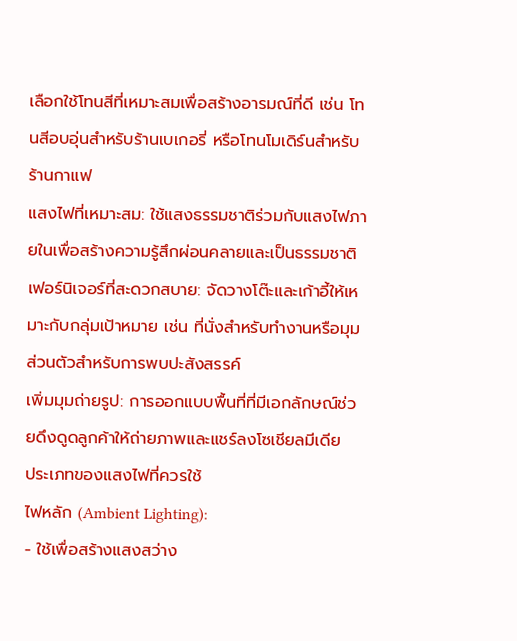เลือกใช้โทนสีที่เหมาะสมเพื่อสร้างอารมณ์ที่ดี เช่น โทนสีอบอุ่นสำหรับร้านเบเกอรี่ หรือโทนโมเดิร์นสำหรับร้านกาแฟ
แสงไฟที่เหมาะสม: ใช้แสงธรรมชาติร่วมกับแสงไฟภายในเพื่อสร้างความรู้สึกผ่อนคลายและเป็นธรรมชาติ
เฟอร์นิเจอร์ที่สะดวกสบาย: จัดวางโต๊ะและเก้าอี้ให้เหมาะกับกลุ่มเป้าหมาย เช่น ที่นั่งสำหรับทำงานหรือมุมส่วนตัวสำหรับการพบปะสังสรรค์
เพิ่มมุมถ่ายรูป: การออกแบบพื้นที่ที่มีเอกลักษณ์ช่วยดึงดูดลูกค้าให้ถ่ายภาพและแชร์ลงโซเชียลมีเดีย
ประเภทของแสงไฟที่ควรใช้
ไฟหลัก (Ambient Lighting):
- ใช้เพื่อสร้างแสงสว่าง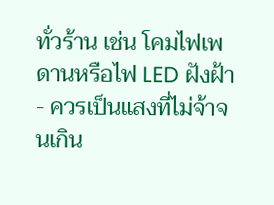ทั่วร้าน เช่น โคมไฟเพดานหรือไฟ LED ฝังฝ้า
- ควรเป็นแสงที่ไม่จ้าจนเกิน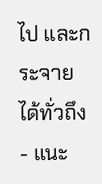ไป และกระจายได้ทั่วถึง
- แนะ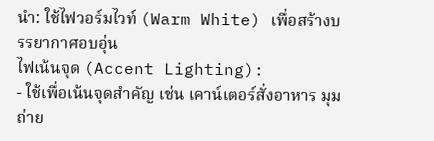นำ: ใช้ไฟวอร์มไวท์ (Warm White) เพื่อสร้างบรรยากาศอบอุ่น
ไฟเน้นจุด (Accent Lighting):
- ใช้เพื่อเน้นจุดสำคัญ เช่น เคาน์เตอร์สั่งอาหาร มุมถ่าย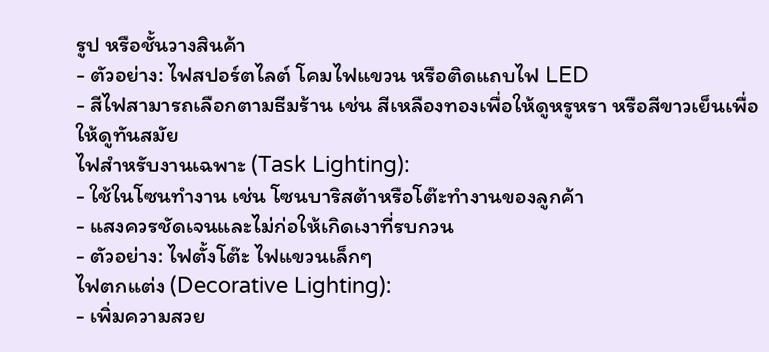รูป หรือชั้นวางสินค้า
- ตัวอย่าง: ไฟสปอร์ตไลต์ โคมไฟแขวน หรือติดแถบไฟ LED
- สีไฟสามารถเลือกตามธีมร้าน เช่น สีเหลืองทองเพื่อให้ดูหรูหรา หรือสีขาวเย็นเพื่อให้ดูทันสมัย
ไฟสำหรับงานเฉพาะ (Task Lighting):
- ใช้ในโซนทำงาน เช่น โซนบาริสต้าหรือโต๊ะทำงานของลูกค้า
- แสงควรชัดเจนและไม่ก่อให้เกิดเงาที่รบกวน
- ตัวอย่าง: ไฟตั้งโต๊ะ ไฟแขวนเล็กๆ
ไฟตกแต่ง (Decorative Lighting):
- เพิ่มความสวย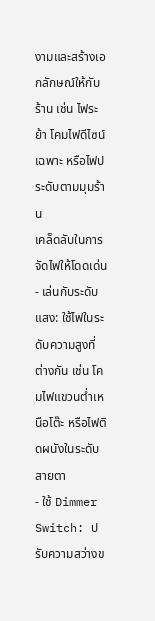งามและสร้างเอกลักษณ์ให้กับร้าน เช่น ไฟระย้า โคมไฟดีไซน์เฉพาะ หรือไฟประดับตามมุมร้าน
เคล็ดลับในการจัดไฟให้โดดเด่น
- เล่นกับระดับแสง: ใช้ไฟในระดับความสูงที่ต่างกัน เช่น โคมไฟแขวนต่ำเหนือโต๊ะ หรือไฟติดผนังในระดับสายตา
- ใช้ Dimmer Switch: ปรับความสว่างข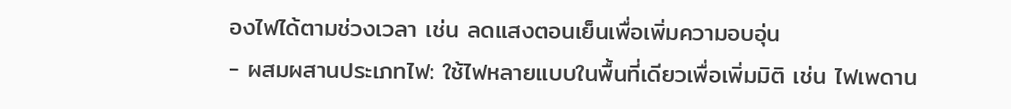องไฟได้ตามช่วงเวลา เช่น ลดแสงตอนเย็นเพื่อเพิ่มความอบอุ่น
- ผสมผสานประเภทไฟ: ใช้ไฟหลายแบบในพื้นที่เดียวเพื่อเพิ่มมิติ เช่น ไฟเพดาน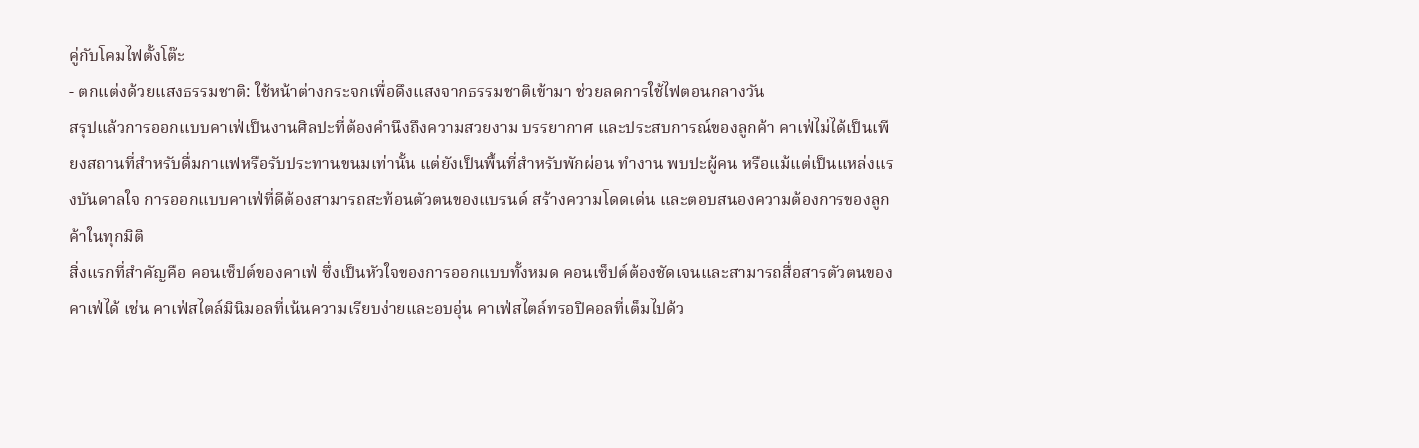คู่กับโคมไฟตั้งโต๊ะ
- ตกแต่งด้วยแสงธรรมชาติ: ใช้หน้าต่างกระจกเพื่อดึงแสงจากธรรมชาติเข้ามา ช่วยลดการใช้ไฟตอนกลางวัน
สรุปแล้วการออกแบบคาเฟ่เป็นงานศิลปะที่ต้องคำนึงถึงความสวยงาม บรรยากาศ และประสบการณ์ของลูกค้า คาเฟ่ไม่ได้เป็นเพียงสถานที่สำหรับดื่มกาแฟหรือรับประทานขนมเท่านั้น แต่ยังเป็นพื้นที่สำหรับพักผ่อน ทำงาน พบปะผู้คน หรือแม้แต่เป็นแหล่งแรงบันดาลใจ การออกแบบคาเฟ่ที่ดีต้องสามารถสะท้อนตัวตนของแบรนด์ สร้างความโดดเด่น และตอบสนองความต้องการของลูกค้าในทุกมิติ
สิ่งแรกที่สำคัญคือ คอนเซ็ปต์ของคาเฟ่ ซึ่งเป็นหัวใจของการออกแบบทั้งหมด คอนเซ็ปต์ต้องชัดเจนและสามารถสื่อสารตัวตนของคาเฟ่ได้ เช่น คาเฟ่สไตล์มินิมอลที่เน้นความเรียบง่ายและอบอุ่น คาเฟ่สไตล์ทรอปิคอลที่เต็มไปด้ว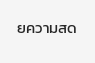ยความสด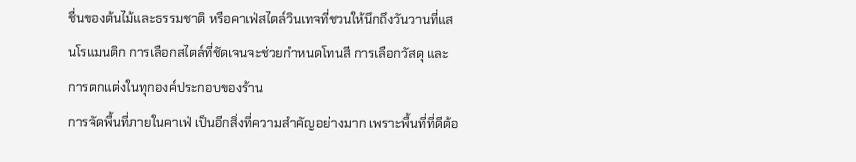ชื่นของต้นไม้และธรรมชาติ หรือคาเฟ่สไตล์วินเทจที่ชวนให้นึกถึงวันวานที่แสนโรแมนติก การเลือกสไตล์ที่ชัดเจนจะช่วยกำหนดโทนสี การเลือกวัสดุ และการตกแต่งในทุกองค์ประกอบของร้าน
การจัดพื้นที่ภายในคาเฟ่ เป็นอีกสิ่งที่ความสำคัญอย่างมาก เพราะพื้นที่ที่ดีต้อ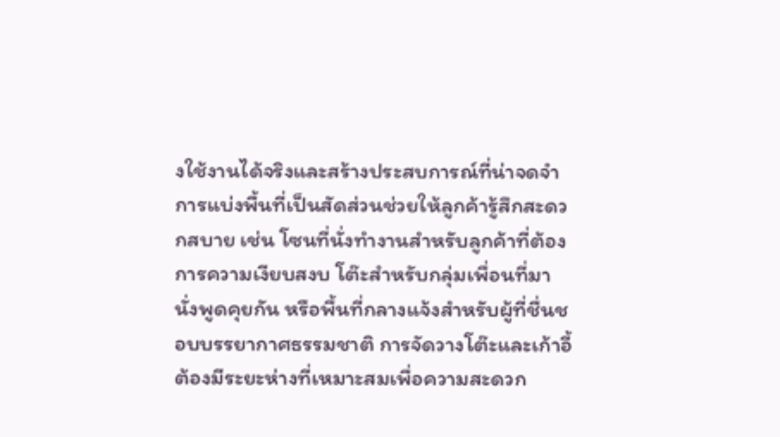งใช้งานได้จริงและสร้างประสบการณ์ที่น่าจดจำ การแบ่งพื้นที่เป็นสัดส่วนช่วยให้ลูกค้ารู้สึกสะดวกสบาย เช่น โซนที่นั่งทำงานสำหรับลูกค้าที่ต้องการความเงียบสงบ โต๊ะสำหรับกลุ่มเพื่อนที่มานั่งพูดคุยกัน หรือพื้นที่กลางแจ้งสำหรับผู้ที่ชื่นชอบบรรยากาศธรรมชาติ การจัดวางโต๊ะและเก้าอี้ต้องมีระยะห่างที่เหมาะสมเพื่อความสะดวก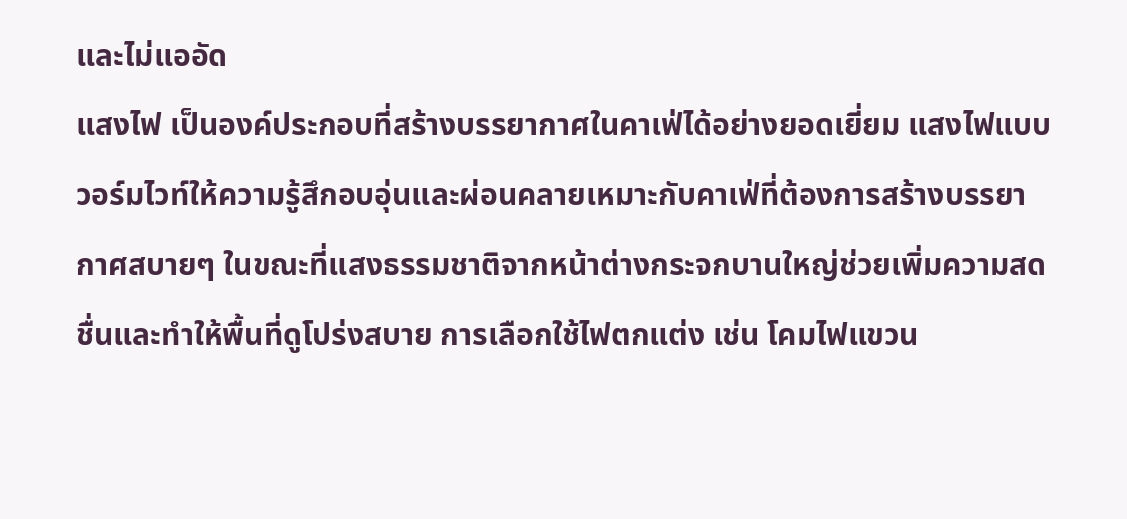และไม่แออัด
แสงไฟ เป็นองค์ประกอบที่สร้างบรรยากาศในคาเฟ่ได้อย่างยอดเยี่ยม แสงไฟแบบวอร์มไวท์ให้ความรู้สึกอบอุ่นและผ่อนคลายเหมาะกับคาเฟ่ที่ต้องการสร้างบรรยากาศสบายๆ ในขณะที่แสงธรรมชาติจากหน้าต่างกระจกบานใหญ่ช่วยเพิ่มความสดชื่นและทำให้พื้นที่ดูโปร่งสบาย การเลือกใช้ไฟตกแต่ง เช่น โคมไฟแขวน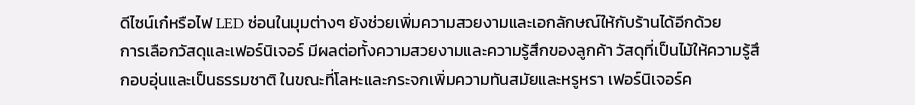ดีไซน์เก๋หรือไฟ LED ซ่อนในมุมต่างๆ ยังช่วยเพิ่มความสวยงามและเอกลักษณ์ให้กับร้านได้อีกด้วย
การเลือกวัสดุและเฟอร์นิเจอร์ มีผลต่อทั้งความสวยงามและความรู้สึกของลูกค้า วัสดุที่เป็นไม้ให้ความรู้สึกอบอุ่นและเป็นธรรมชาติ ในขณะที่โลหะและกระจกเพิ่มความทันสมัยและหรูหรา เฟอร์นิเจอร์ค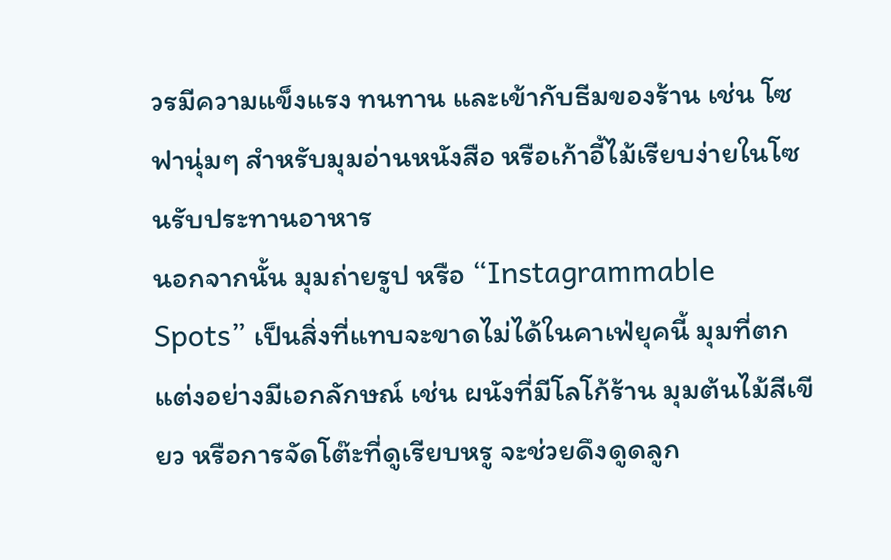วรมีความแข็งแรง ทนทาน และเข้ากับธีมของร้าน เช่น โซฟานุ่มๆ สำหรับมุมอ่านหนังสือ หรือเก้าอี้ไม้เรียบง่ายในโซนรับประทานอาหาร
นอกจากนั้น มุมถ่ายรูป หรือ “Instagrammable Spots” เป็นสิ่งที่แทบจะขาดไม่ได้ในคาเฟ่ยุคนี้ มุมที่ตกแต่งอย่างมีเอกลักษณ์ เช่น ผนังที่มีโลโก้ร้าน มุมต้นไม้สีเขียว หรือการจัดโต๊ะที่ดูเรียบหรู จะช่วยดึงดูดลูก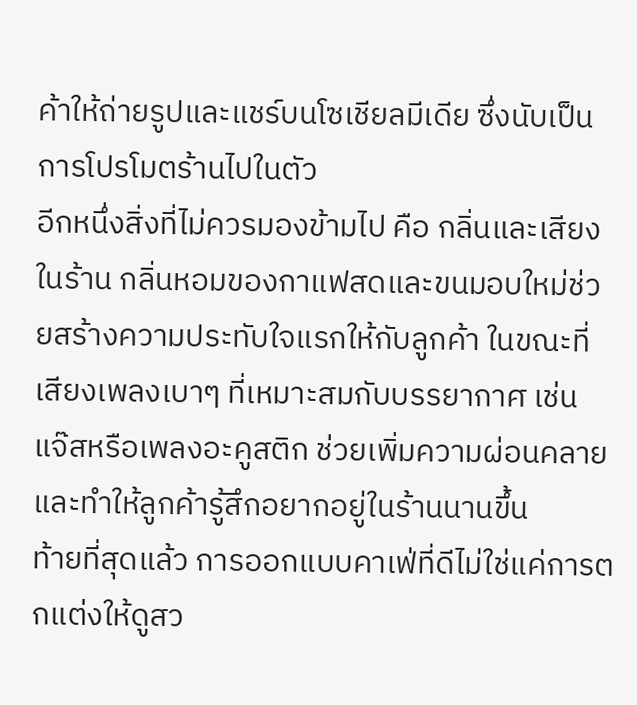ค้าให้ถ่ายรูปและแชร์บนโซเชียลมีเดีย ซึ่งนับเป็นการโปรโมตร้านไปในตัว
อีกหนึ่งสิ่งที่ไม่ควรมองข้ามไป คือ กลิ่นและเสียงในร้าน กลิ่นหอมของกาแฟสดและขนมอบใหม่ช่วยสร้างความประทับใจแรกให้กับลูกค้า ในขณะที่เสียงเพลงเบาๆ ที่เหมาะสมกับบรรยากาศ เช่น แจ๊สหรือเพลงอะคูสติก ช่วยเพิ่มความผ่อนคลายและทำให้ลูกค้ารู้สึกอยากอยู่ในร้านนานขึ้น
ท้ายที่สุดแล้ว การออกแบบคาเฟ่ที่ดีไม่ใช่แค่การตกแต่งให้ดูสว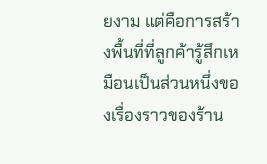ยงาม แต่คือการสร้างพื้นที่ที่ลูกค้ารู้สึกเหมือนเป็นส่วนหนึ่งของเรื่องราวของร้าน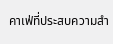คาเฟ่ที่ประสบความสำ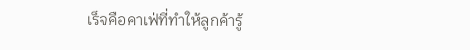เร็จคือคาเฟ่ที่ทำให้ลูกค้ารู้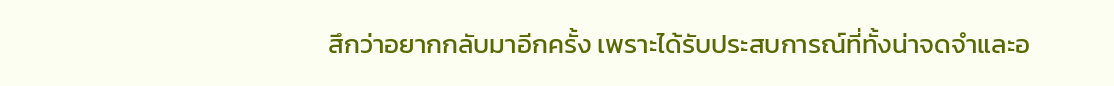สึกว่าอยากกลับมาอีกครั้ง เพราะได้รับประสบการณ์ที่ทั้งน่าจดจำและอ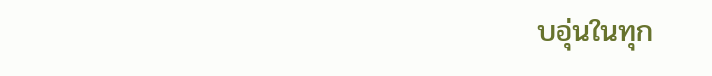บอุ่นในทุก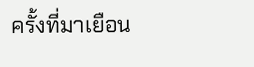ครั้งที่มาเยือน